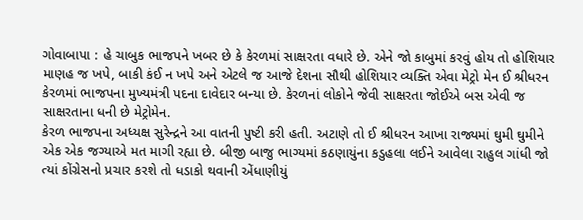ગોવાબાપા : હે ચાબુક ભાજપને ખબર છે કે કેરળમાં સાક્ષરતા વધારે છે. એને જો કાબુમાં કરવું હોય તો હોશિયાર માણહ જ ખપે, બાકી કંઈ ન ખપે અને એટલે જ આજે દેશના સૌથી હોશિયાર વ્યક્તિ એવા મેટ્રો મેન ઈ શ્રીધરન કેરળમાં ભાજપના મુખ્યમંત્રી પદના દાવેદાર બન્યા છે. કેરળનાં લોકોને જેવી સાક્ષરતા જોઈએ બસ એવી જ સાક્ષરતાના ધની છે મેટ્રોમેન.
કેરળ ભાજપના અધ્યક્ષ સુરેન્દ્રને આ વાતની પુષ્ટી કરી હતી. અટાણે તો ઈ શ્રીધરન આખા રાજ્યમાં ઘુમી ઘુમીને એક એક જગ્યાએ મત માગી રહ્યા છે. બીજી બાજુ ભાગ્યમાં કઠણાયુંના કડુહલા લઈને આવેલા રાહુલ ગાંધી જો ત્યાં કોંગ્રેસનો પ્રચાર કરશે તો ધડાકો થવાની એંધાણીયું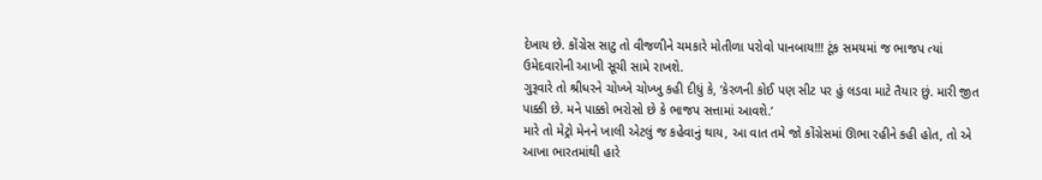દેખાય છે. કોંગ્રેસ સાટુ તો વીજળીને ચમકારે મોતીળા પરોવો પાનબાય!!! ટૂંક સમયમાં જ ભાજપ ત્યાં ઉમેદવારોની આખી સૂચી સામે રાખશે.
ગુરૂવારે તો શ્રીધરને ચોખ્ખે ચોખ્ખુ કહી દીધું કે, ‘કેરળની કોઈ પણ સીટ પર હું લડવા માટે તૈયાર છું. મારી જીત પાક્કી છે. મને પાક્કો ભરોસો છે કે ભાજપ સત્તામાં આવશે.’
મારે તો મેટ્રો મેનને ખાલી એટલું જ કહેવાનું થાય, આ વાત તમે જો કોંગ્રેસમાં ઊભા રહીને કહી હોત, તો એ આખા ભારતમાંથી હારે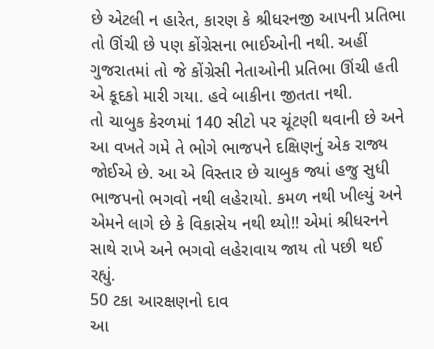છે એટલી ન હારેત, કારણ કે શ્રીધરનજી આપની પ્રતિભા તો ઊંચી છે પણ કોંગ્રેસના ભાઈઓની નથી. અહીં ગુજરાતમાં તો જે કોંગ્રેસી નેતાઓની પ્રતિભા ઊંચી હતી એ કૂદકો મારી ગયા. હવે બાકીના જીતતા નથી.
તો ચાબુક કેરળમાં 140 સીટો પર ચૂંટણી થવાની છે અને આ વખતે ગમે તે ભોગે ભાજપને દક્ષિણનું એક રાજ્ય જોઈએ છે. આ એ વિસ્તાર છે ચાબુક જ્યાં હજુ સુધી ભાજપનો ભગવો નથી લહેરાયો. કમળ નથી ખીલ્યું અને એમને લાગે છે કે વિકાસેય નથી થ્યો!! એમાં શ્રીધરનને સાથે રાખે અને ભગવો લહેરાવાય જાય તો પછી થઈ રહ્યું.
50 ટકા આરક્ષણનો દાવ
આ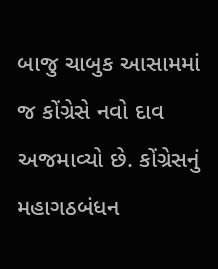બાજુ ચાબુક આસામમાં જ કોંગ્રેસે નવો દાવ અજમાવ્યો છે. કોંગ્રેસનું મહાગઠબંધન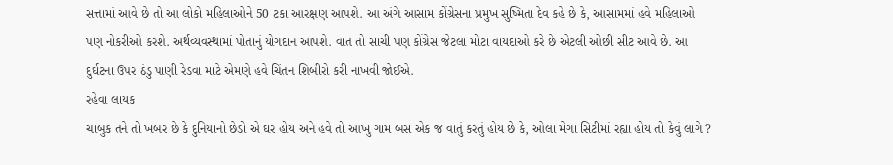સત્તામાં આવે છે તો આ લોકો મહિલાઓને 50 ટકા આરક્ષણ આપશે. આ અંગે આસામ કોંગ્રેસના પ્રમુખ સુષ્મિતા દેવ કહે છે કે, આસામમાં હવે મહિલાઓ પણ નોકરીઓ કરશે. અર્થવ્યવસ્થામાં પોતાનું યોગદાન આપશે. વાત તો સાચી પણ કોંગ્રેસ જેટલા મોટા વાયદાઓ કરે છે એટલી ઓછી સીટ આવે છે. આ દુર્ઘટના ઉપર ઠંડુ પાણી રેડવા માટે એમણે હવે ચિંતન શિબીરો કરી નાખવી જોઈએ.
રહેવા લાયક
ચાબુક તને તો ખબર છે કે દુનિયાનો છેડો એ ઘર હોય અને હવે તો આખુ ગામ બસ એક જ વાતું કરતું હોય છે કે, ઓલા મેગા સિટીમાં રહ્યા હોય તો કેવું લાગે ?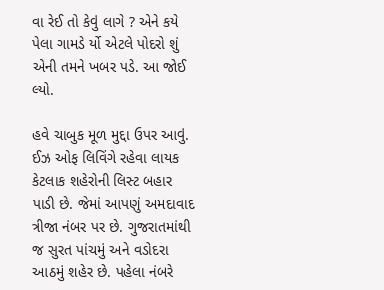વા રેઈ તો કેવું લાગે ? એને કયે પેલા ગામડે ર્યો એટલે પોદરો શું એની તમને ખબર પડે. આ જોઈ લ્યો.

હવે ચાબુક મૂળ મુદ્દા ઉપર આવું. ઈઝ ઓફ લિવિંગે રહેવા લાયક કેટલાક શહેરોની લિસ્ટ બહાર પાડી છે. જેમાં આપણું અમદાવાદ ત્રીજા નંબર પર છે. ગુજરાતમાંથી જ સુરત પાંચમું અને વડોદરા આઠમું શહેર છે. પહેલા નંબરે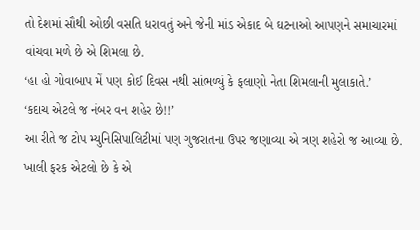તો દેશમાં સૌથી ઓછી વસતિ ધરાવતું અને જેની માંડ એકાદ બે ઘટનાઓ આપણને સમાચારમાં વાંચવા મળે છે એ શિમલા છે.
‘હા હો ગોવાબાપ મેં પણ કોઈ દિવસ નથી સાંભળ્યું કે ફલાણો નેતા શિમલાની મુલાકાતે.’
‘કદાચ એટલે જ નંબર વન શહેર છે!!’
આ રીતે જ ટોપ મ્યુનિસિપાલિટીમાં પણ ગુજરાતના ઉપર જણાવ્યા એ ત્રણ શહેરો જ આવ્યા છે. ખાલી ફરક એટલો છે કે એ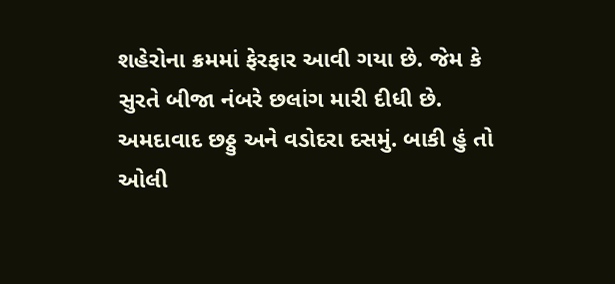શહેરોના ક્રમમાં ફેરફાર આવી ગયા છે. જેમ કે સુરતે બીજા નંબરે છલાંગ મારી દીધી છે. અમદાવાદ છઠ્ઠુ અને વડોદરા દસમું. બાકી હું તો ઓલી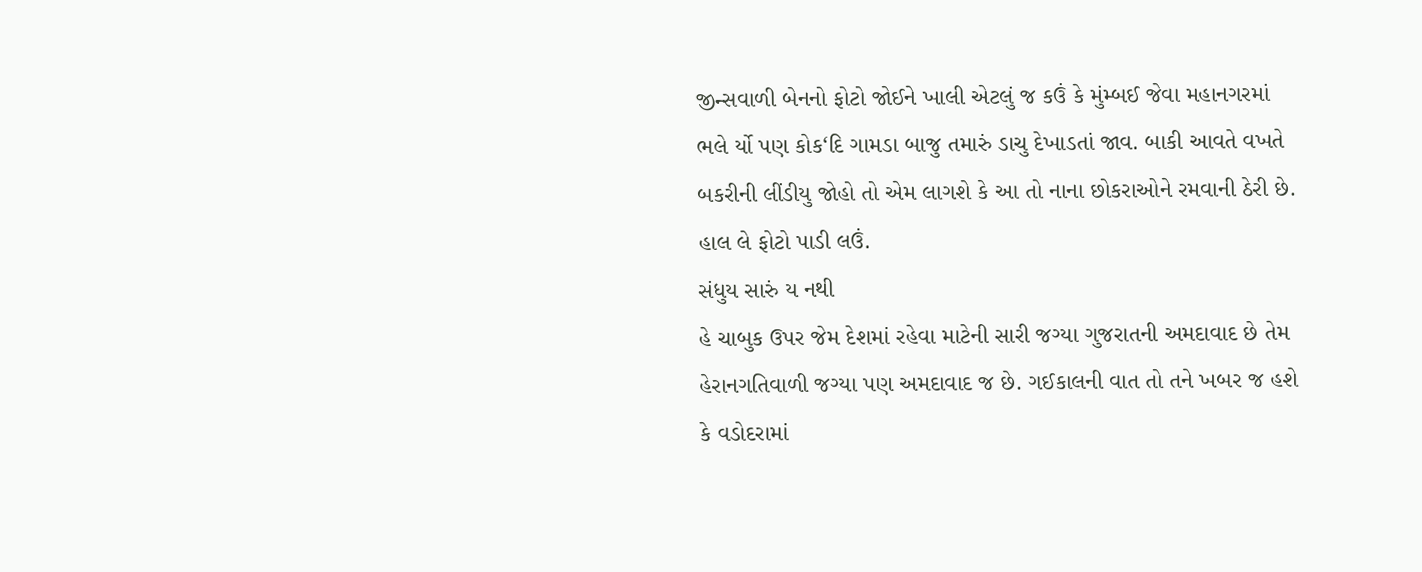જીન્સવાળી બેનનો ફોટો જોઈને ખાલી એટલું જ કઉં કે મુંમ્બઈ જેવા મહાનગરમાં ભલે ર્યો પણ કોક‘દિ ગામડા બાજુ તમારું ડાચુ દેખાડતાં જાવ. બાકી આવતે વખતે બકરીની લીંડીયુ જોહો તો એમ લાગશે કે આ તો નાના છોકરાઓને રમવાની ઠેરી છે. હાલ લે ફોટો પાડી લઉં.
સંધુય સારું ય નથી
હે ચાબુક ઉપર જેમ દેશમાં રહેવા માટેની સારી જગ્યા ગુજરાતની અમદાવાદ છે તેમ હેરાનગતિવાળી જગ્યા પણ અમદાવાદ જ છે. ગઈકાલની વાત તો તને ખબર જ હશે કે વડોદરામાં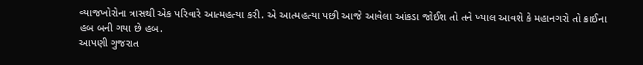વ્યાજખોરોના ત્રાસથી એક પરિવારે આત્મહત્યા કરી. એ આત્મહત્યા પછી આજે આવેલા આંકડા જોઈશ તો તને ખ્યાલ આવશે કે મહાનગરો તો ક્રાઈના હબ બની ગયા છે હબ.
આપણી ગુજરાત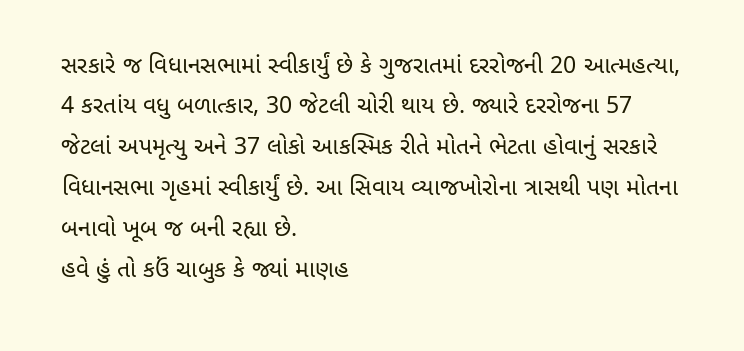સરકારે જ વિધાનસભામાં સ્વીકાર્યું છે કે ગુજરાતમાં દરરોજની 20 આત્મહત્યા, 4 કરતાંય વધુ બળાત્કાર, 30 જેટલી ચોરી થાય છે. જ્યારે દરરોજના 57 જેટલાં અપમૃત્યુ અને 37 લોકો આકસ્મિક રીતે મોતને ભેટતા હોવાનું સરકારે વિધાનસભા ગૃહમાં સ્વીકાર્યું છે. આ સિવાય વ્યાજખોરોના ત્રાસથી પણ મોતના બનાવો ખૂબ જ બની રહ્યા છે.
હવે હું તો કઉં ચાબુક કે જ્યાં માણહ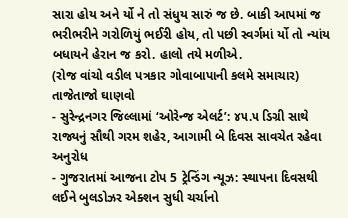સારા હોય અને ર્યો ને તો સંધુય સારું જ છે. બાકી આપમાં જ ભરીભરીને ગરોળિયું ભઈરી હોય, તો પછી સ્વર્ગમાં ર્યો તો ન્યાંય બધાયને હેરાન જ કરો. હાલો તયે મળીએ.
(રોજ વાંચો વડીલ પત્રકાર ગોવાબાપાની કલમે સમાચાર)
તાજેતાજો ઘાણવો
- સુરેન્દ્રનગર જિલ્લામાં ‘ઓરેન્જ એલર્ટ’: ૪૫.૫ ડિગ્રી સાથે રાજ્યનું સૌથી ગરમ શહેર, આગામી બે દિવસ સાવચેત રહેવા અનુરોધ
- ગુજરાતમાં આજના ટોપ 5 ટ્રેન્ડિંગ ન્યૂઝ: સ્થાપના દિવસથી લઈને બુલડોઝર એક્શન સુધી ચર્ચાનો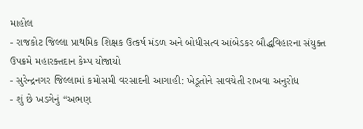માહોલ
- રાજકોટ જિલ્લા પ્રાથમિક શિક્ષક ઉત્કર્ષ મંડળ અને બોધીસત્વ આંબેડકર બૌદ્ધવિહારના સંયુક્ત ઉપક્રમે મહારક્તદાન કેમ્પ યોજાયો
- સુરેન્દ્રનગર જિલ્લામાં કમોસમી વરસાદની આગાહી: ખેડૂતોને સાવચેતી રાખવા અનુરોધ
- શું છે ખડગેનું “અભણ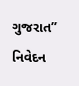ગુજરાત” નિવેદન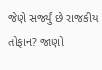જેણે સર્જ્યું છે રાજકીય તોફાન? જાણો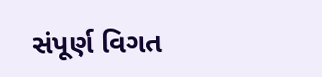સંપૂર્ણ વિગત